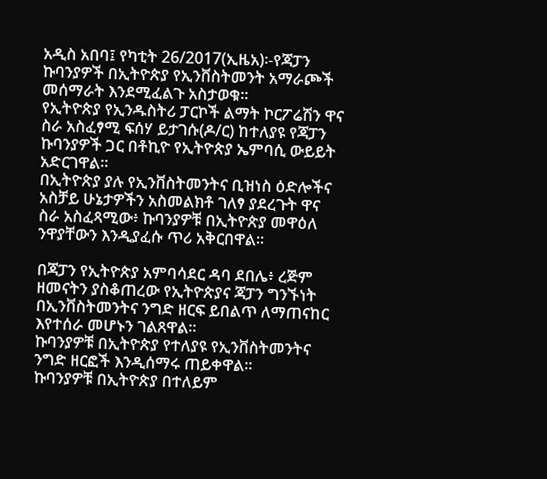አዲስ አበባ፤ የካቲት 26/2017(ኢዜአ)፡-የጃፓን ኩባንያዎች በኢትዮጵያ የኢንቨስትመንት አማራጮች መሰማራት እንደሚፈልጉ አስታወቁ።
የኢትዮጵያ የኢንዱስትሪ ፓርኮች ልማት ኮርፖሬሽን ዋና ስራ አስፈፃሚ ፍሰሃ ይታገሱ(ዶ/ር) ከተለያዩ የጃፓን ኩባንያዎች ጋር በቶኪዮ የኢትዮጵያ ኤምባሲ ውይይት አድርገዋል።
በኢትዮጵያ ያሉ የኢንቨስትመንትና ቢዝነስ ዕድሎችና አስቻይ ሁኔታዎችን አስመልክቶ ገለፃ ያደረጉት ዋና ስራ አስፈጻሚው፥ ኩባንያዎቹ በኢትዮጵያ መዋዕለ ንዋያቸውን እንዲያፈሱ ጥሪ አቅርበዋል።

በጃፓን የኢትዮጵያ አምባሳደር ዳባ ደበሌ፥ ረጅም ዘመናትን ያስቆጠረው የኢትዮጵያና ጃፓን ግንኙነት በኢንቨስትመንትና ንግድ ዘርፍ ይበልጥ ለማጠናከር እየተሰራ መሆኑን ገልጸዋል።
ኩባንያዎቹ በኢትዮጵያ የተለያዩ የኢንቨስትመንትና ንግድ ዘርፎች እንዲሰማሩ ጠይቀዋል።
ኩባንያዎቹ በኢትዮጵያ በተለይም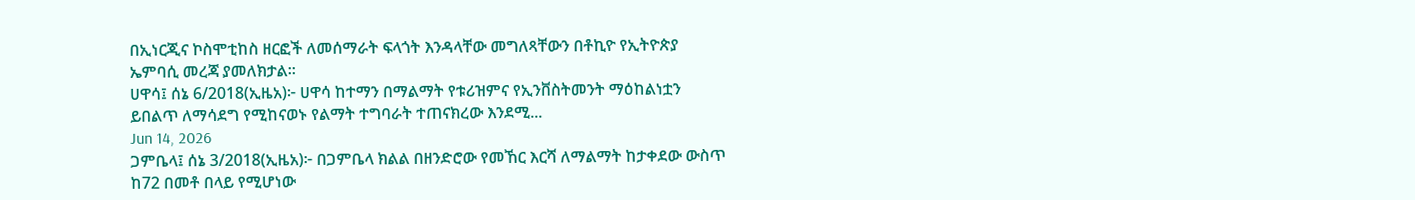በኢነርጂና ኮስሞቲከስ ዘርፎች ለመሰማራት ፍላጎት እንዳላቸው መግለጻቸውን በቶኪዮ የኢትዮጵያ ኤምባሲ መረጃ ያመለክታል።
ሀዋሳ፤ ሰኔ 6/2018(ኢዜአ)፦ ሀዋሳ ከተማን በማልማት የቱሪዝምና የኢንቨስትመንት ማዕከልነቷን ይበልጥ ለማሳደግ የሚከናወኑ የልማት ተግባራት ተጠናክረው እንደሚ...
Jun 14, 2026
ጋምቤላ፤ ሰኔ 3/2018(ኢዜአ)፦ በጋምቤላ ክልል በዘንድሮው የመኸር እርሻ ለማልማት ከታቀደው ውስጥ ከ72 በመቶ በላይ የሚሆነው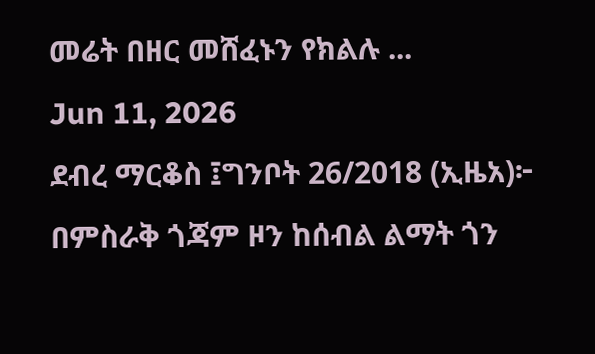መሬት በዘር መሸፈኑን የክልሉ ...
Jun 11, 2026
ደብረ ማርቆስ ፤ግንቦት 26/2018 (ኢዜአ)፦ በምስራቅ ጎጃም ዞን ከሰብል ልማት ጎን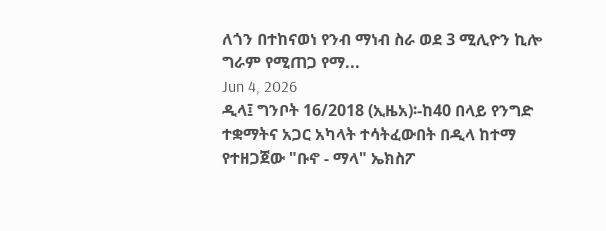ለጎን በተከናወነ የንብ ማነብ ስራ ወደ 3 ሚሊዮን ኪሎ ግራም የሚጠጋ የማ...
Jun 4, 2026
ዲላ፤ ግንቦት 16/2018 (ኢዜአ)፡-ከ40 በላይ የንግድ ተቋማትና አጋር አካላት ተሳትፈውበት በዲላ ከተማ የተዘጋጀው "ቡኖ - ማላ" ኤክስፖ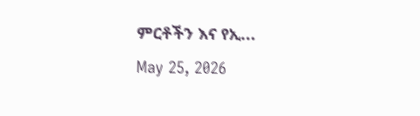ምርቶችን እና የኢ...
May 25, 2026